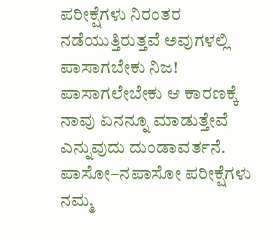ಪರೀಕ್ಷೆಗಳು ನಿರಂತರ ನಡೆಯುತ್ತಿರುತ್ತವೆ ಅವುಗಳಲ್ಲಿ ಪಾಸಾಗಬೇಕು ನಿಜ! ಪಾಸಾಗಲೇಬೇಕು ಆ ಕಾರಣಕ್ಕೆ ನಾವು ಏನನ್ನೂ ಮಾಡುತ್ತೇವೆ ಎನ್ನುವುದು ದುಂಡಾವರ್ತನೆ. ಪಾಸೋ–ನಪಾಸೋ ಪರೀಕ್ಷೆಗಳು ನಮ್ಮ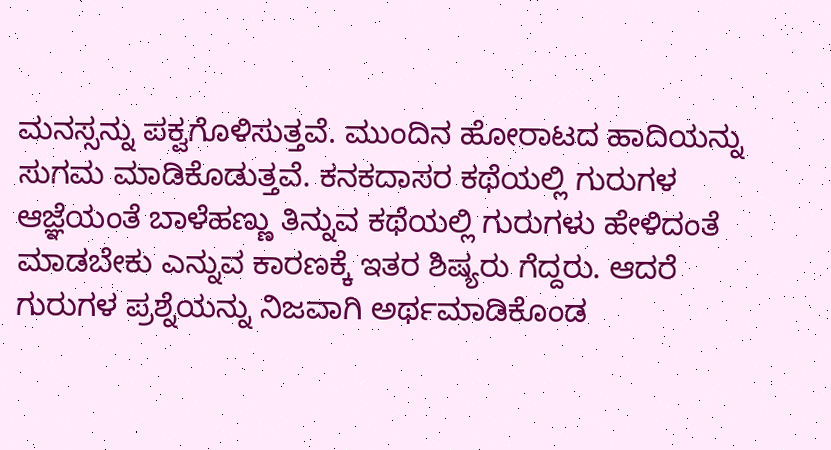ಮನಸ್ಸನ್ನು ಪಕ್ವಗೊಳಿಸುತ್ತವೆ. ಮುಂದಿನ ಹೋರಾಟದ ಹಾದಿಯನ್ನು ಸುಗಮ ಮಾಡಿಕೊಡುತ್ತವೆ. ಕನಕದಾಸರ ಕಥೆಯಲ್ಲಿ ಗುರುಗಳ ಆಜ್ಞೆಯಂತೆ ಬಾಳೆಹಣ್ಣು ತಿನ್ನುವ ಕಥೆಯಲ್ಲಿ ಗುರುಗಳು ಹೇಳಿದಂತೆ ಮಾಡಬೇಕು ಎನ್ನುವ ಕಾರಣಕ್ಕೆ ಇತರ ಶಿಷ್ಯರು ಗೆದ್ದರು. ಆದರೆ ಗುರುಗಳ ಪ್ರಶ್ನೆಯನ್ನು ನಿಜವಾಗಿ ಅರ್ಥಮಾಡಿಕೊಂಡ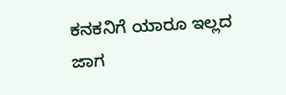ಕನಕನಿಗೆ ಯಾರೂ ಇಲ್ಲದ ಜಾಗ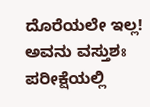ದೊರೆಯಲೇ ಇಲ್ಲ! ಅವನು ವಸ್ತುಶಃ ಪರೀಕ್ಷೆಯಲ್ಲಿ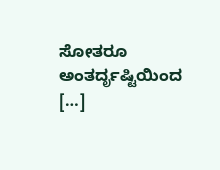ಸೋತರೂ ಅಂತರ್ದೃಷ್ಟಿಯಿಂದ […]